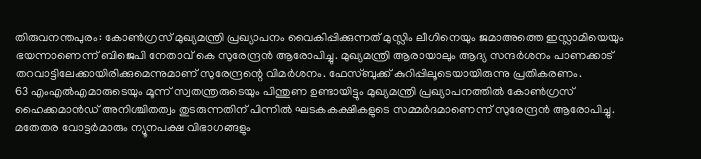തിരുവനന്തപുരം: കോൺഗ്രസ് മുഖ്യമന്ത്രി പ്രഖ്യാപനം വൈകിപ്പിക്കുന്നത് മുസ്ലിം ലീഗിനെയും ജമാഅത്തെ ഇസ്ലാമിയെയും ഭയന്നാണെന്ന് ബിജെപി നേതാവ് കെ സുരേന്ദ്രൻ ആരോപിച്ചു. മുഖ്യമന്ത്രി ആരായാലും ആദ്യ സന്ദർശനം പാണക്കാട് തറവാട്ടിലേക്കായിരിക്കുമെന്നുമാണ് സുരേന്ദ്രന്റെ വിമർശനം. ഫേസ്ബുക്ക് കുറിപ്പിലൂടെയായിരുന്നു പ്രതികരണം.
63 എംഎൽഎമാരുടെയും മൂന്ന് സ്വതന്ത്രരുടെയും പിന്തുണ ഉണ്ടായിട്ടും മുഖ്യമന്ത്രി പ്രഖ്യാപനത്തിൽ കോൺഗ്രസ് ഹൈക്കമാൻഡ് അനിശ്ചിതത്വം തുടരുന്നതിന് പിന്നിൽ ഘടകകക്ഷികളുടെ സമ്മർദമാണെന്ന് സുരേന്ദ്രൻ ആരോപിച്ചു. മതേതര വോട്ടർമാരും ന്യൂനപക്ഷ വിഭാഗങ്ങളും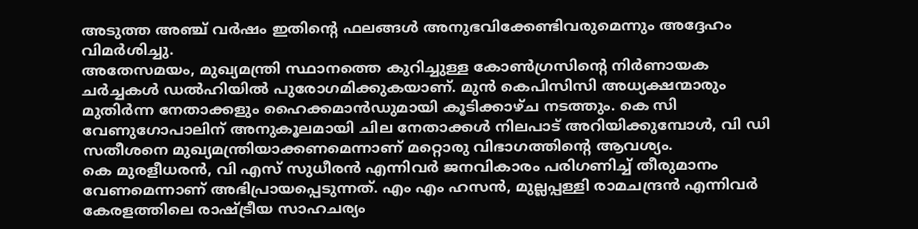അടുത്ത അഞ്ച് വർഷം ഇതിന്റെ ഫലങ്ങൾ അനുഭവിക്കേണ്ടിവരുമെന്നും അദ്ദേഹം വിമർശിച്ചു.
അതേസമയം, മുഖ്യമന്ത്രി സ്ഥാനത്തെ കുറിച്ചുള്ള കോൺഗ്രസിന്റെ നിർണായക ചർച്ചകൾ ഡൽഹിയിൽ പുരോഗമിക്കുകയാണ്. മുൻ കെപിസിസി അധ്യക്ഷന്മാരും മുതിർന്ന നേതാക്കളും ഹൈക്കമാൻഡുമായി കൂടിക്കാഴ്ച നടത്തും. കെ സി വേണുഗോപാലിന് അനുകൂലമായി ചില നേതാക്കൾ നിലപാട് അറിയിക്കുമ്പോൾ, വി ഡി സതീശനെ മുഖ്യമന്ത്രിയാക്കണമെന്നാണ് മറ്റൊരു വിഭാഗത്തിന്റെ ആവശ്യം.
കെ മുരളീധരൻ, വി എസ് സുധീരൻ എന്നിവർ ജനവികാരം പരിഗണിച്ച് തീരുമാനം വേണമെന്നാണ് അഭിപ്രായപ്പെടുന്നത്. എം എം ഹസൻ, മുല്ലപ്പള്ളി രാമചന്ദ്രൻ എന്നിവർ കേരളത്തിലെ രാഷ്ട്രീയ സാഹചര്യം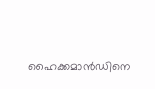ഹൈക്കമാൻഡിനെ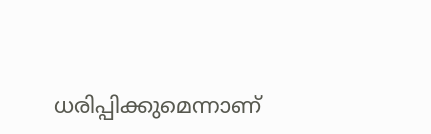ധരിപ്പിക്കുമെന്നാണ്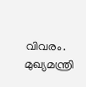വിവരം. മുഖ്യമന്ത്രി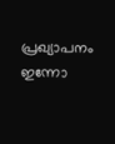പ്രഖ്യാപനം ഇന്നോ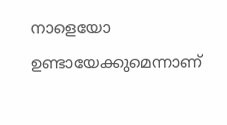നാളെയോ ഉണ്ടായേക്കുമെന്നാണ്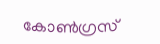കോൺഗ്രസ്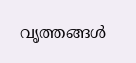വൃത്തങ്ങൾ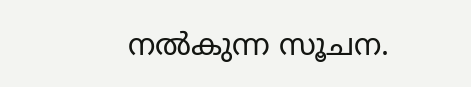നൽകുന്ന സൂചന.